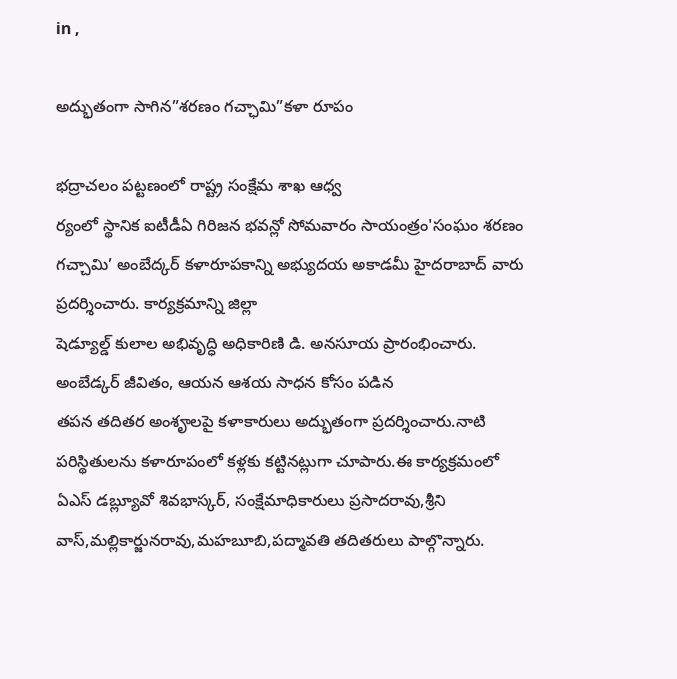in ,

అద్భుతంగా సాగిన”శరణం గచ్ఛామి”కళా రూపం

భద్రాచలం పట్టణంలో రాష్ట్ర సంక్షేమ శాఖ ఆధ్వ
ర్యంలో స్థానిక ఐటీడీఏ గిరిజన భవన్లో సోమవారం సాయంత్రం'సంఘం శరణం గచ్చామి’ అంబేద్కర్ కళారూపకాన్ని అభ్యుదయ అకాడమీ హైదరాబాద్ వారు ప్రదర్శించారు. కార్యక్రమాన్ని జిల్లా
షెడ్యూల్డ్ కులాల అభివృద్ధి అధికారిణి డి. అనసూయ ప్రారంభించారు. అంబేడ్కర్ జీవితం, ఆయన ఆశయ సాధన కోసం పడిన
తపన తదితర అంశౄలపై కళాకారులు అద్భుతంగా ప్రదర్శించారు.నాటి పరిస్థితులను కళారూపంలో కళ్లకు కట్టినట్లుగా చూపారు.ఈ కార్యక్రమంలో ఏఎస్ డబ్ల్యూవో శివభాస్కర్, సంక్షేమాధికారులు ప్రసాదరావు,శ్రీని
వాస్,మల్లికార్జునరావు,మహబూబి,పద్మావతి తదితరులు పాల్గొన్నారు.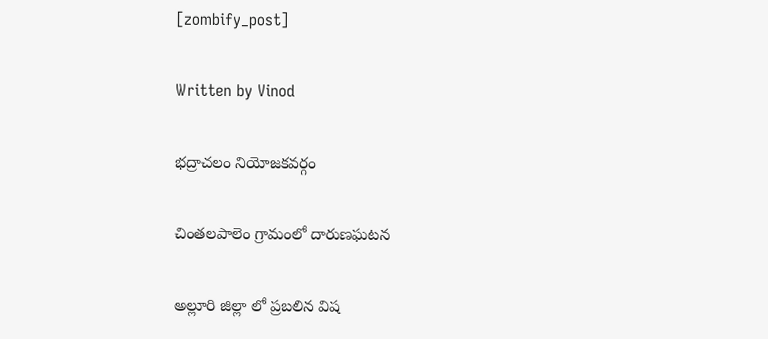[zombify_post]

Written by Vinod

భద్రాచలం నియోజకవర్గం

చింతలపాలెం గ్రామంలో దారుణఘటన

అల్లూరి జిల్లా లో ప్రబలిన విష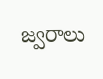జ్వరాలు